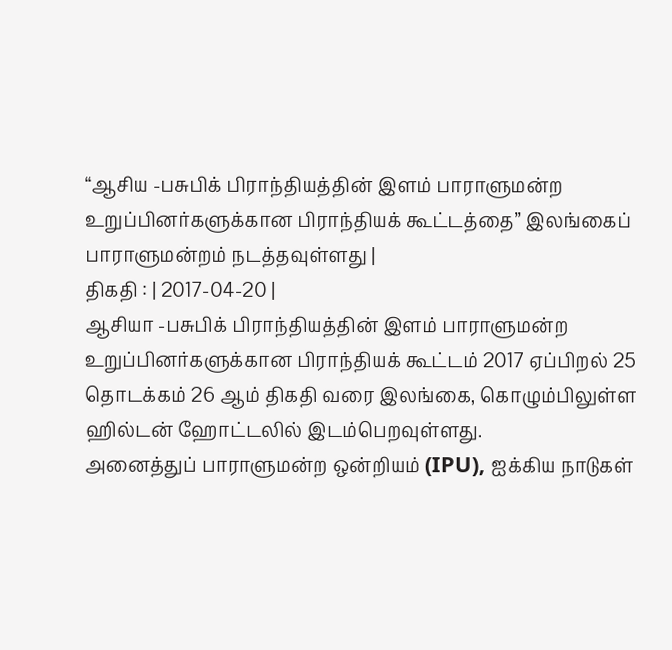“ஆசிய -பசுபிக் பிராந்தியத்தின் இளம் பாராளுமன்ற உறுப்பினர்களுக்கான பிராந்தியக் கூட்டத்தை” இலங்கைப் பாராளுமன்றம் நடத்தவுள்ளது |
திகதி : | 2017-04-20 |
ஆசியா -பசுபிக் பிராந்தியத்தின் இளம் பாராளுமன்ற உறுப்பினர்களுக்கான பிராந்தியக் கூட்டம் 2017 ஏப்பிறல் 25 தொடக்கம் 26 ஆம் திகதி வரை இலங்கை, கொழும்பிலுள்ள ஹில்டன் ஹோட்டலில் இடம்பெறவுள்ளது.
அனைத்துப் பாராளுமன்ற ஒன்றியம் (IPU), ஐக்கிய நாடுகள்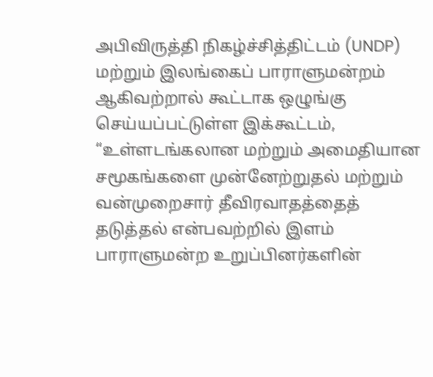அபிவிருத்தி நிகழ்ச்சித்திட்டம் (UNDP) மற்றும் இலங்கைப் பாராளுமன்றம் ஆகிவற்றால் கூட்டாக ஒழுங்கு செய்யப்பட்டுள்ள இக்கூட்டம், “உள்ளடங்கலான மற்றும் அமைதியான சமூகங்களை முன்னேற்றுதல் மற்றும் வன்முறைசார் தீவிரவாதத்தைத் தடுத்தல் என்பவற்றில் இளம் பாராளுமன்ற உறுப்பினர்களின்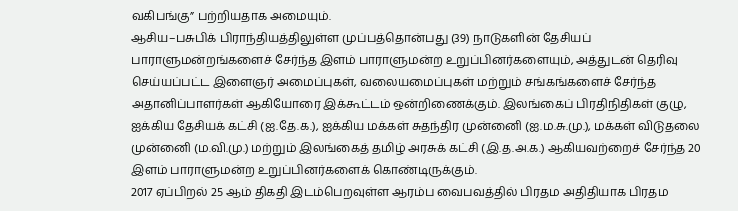வகிபங்கு” பற்றியதாக அமையும்.
ஆசிய–பசுபிக் பிராந்தியத்திலுள்ள முப்பத்தொன்பது (39) நாடுகளின் தேசியப் பாராளுமன்றங்களைச் சேர்ந்த இளம் பாராளுமன்ற உறுப்பினர்களையும், அத்துடன் தெரிவு செய்யப்பட்ட இளைஞர் அமைப்புகள், வலையமைப்புகள் மற்றும் சங்கங்களைச் சேர்ந்த அதானிப்பாளர்கள் ஆகியோரை இக்கூட்டம் ஒன்றிணைக்கும். இலங்கைப் பிரதிநிதிகள் குழு, ஐக்கிய தேசியக் கட்சி (ஐ.தே.க.), ஐக்கிய மக்கள் சுதந்திர முன்னைி (ஐ.ம.சு.மு.), மக்கள் விடுதலை முன்னைி (ம.வி.மு.) மற்றும் இலங்கைத் தமிழ் அரசுக் கட்சி (இ.த.அ.க.) ஆகியவற்றைச் சேர்ந்த 20 இளம் பாராளுமன்ற உறுப்பினர்களைக் கொண்டிருக்கும்.
2017 ஏப்பிறல் 25 ஆம் திகதி இடம்பெறவுள்ள ஆரம்ப வைபவத்தில் பிரதம அதிதியாக பிரதம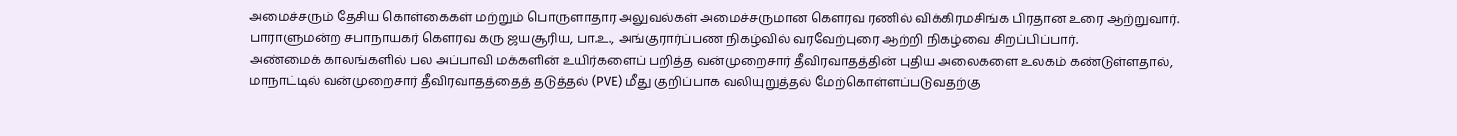அமைச்சரும் தேசிய கொள்கைகள் மற்றும் பொருளாதார அலுவல்கள் அமைச்சருமான கௌரவ ரணில் விக்கிரமசிங்க பிரதான உரை ஆற்றுவார். பாராளுமன்ற சபாநாயகர் கௌரவ கரு ஜயசூரிய, பா.உ., அங்குரார்ப்பண நிகழ்வில் வரவேற்புரை ஆற்றி நிகழ்வை சிறப்பிப்பார்.
அண்மைக் காலங்களில் பல அப்பாவி மக்களின் உயிர்களைப் பறித்த வன்முறைசார் தீவிரவாதத்தின் புதிய அலைகளை உலகம் கண்டுள்ளதால், மாநாட்டில் வன்முறைசார் தீவிரவாதத்தைத் தடுத்தல் (PVE) மீது குறிப்பாக வலியுறுத்தல் மேற்கொள்ளப்படுவதற்கு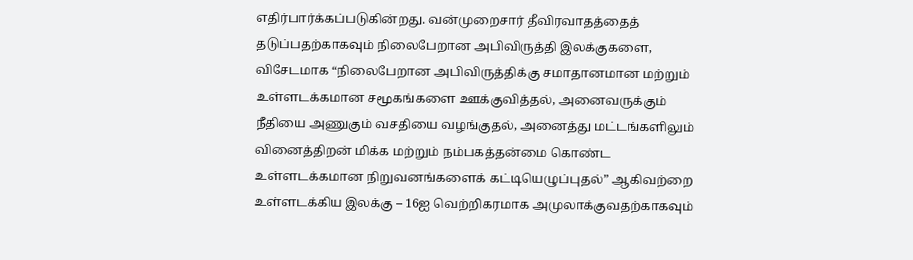எதிர்பார்க்கப்படுகின்றது. வன்முறைசார் தீவிரவாதத்தைத் தடுப்பதற்காகவும் நிலைபேறான அபிவிருத்தி இலக்குகளை, விசேடமாக “நிலைபேறான அபிவிருத்திக்கு சமாதானமான மற்றும் உள்ளடக்கமான சமூகங்களை ஊக்குவித்தல், அனைவருக்கும் நீதியை அணுகும் வசதியை வழங்குதல், அனைத்து மட்டங்களிலும் வினைத்திறன் மிக்க மற்றும் நம்பகத்தன்மை கொண்ட உள்ளடக்கமான நிறுவனங்களைக் கட்டியெழுப்புதல்” ஆகிவற்றை உள்ளடக்கிய இலக்கு – 16ஐ வெற்றிகரமாக அமுலாக்குவதற்காகவும்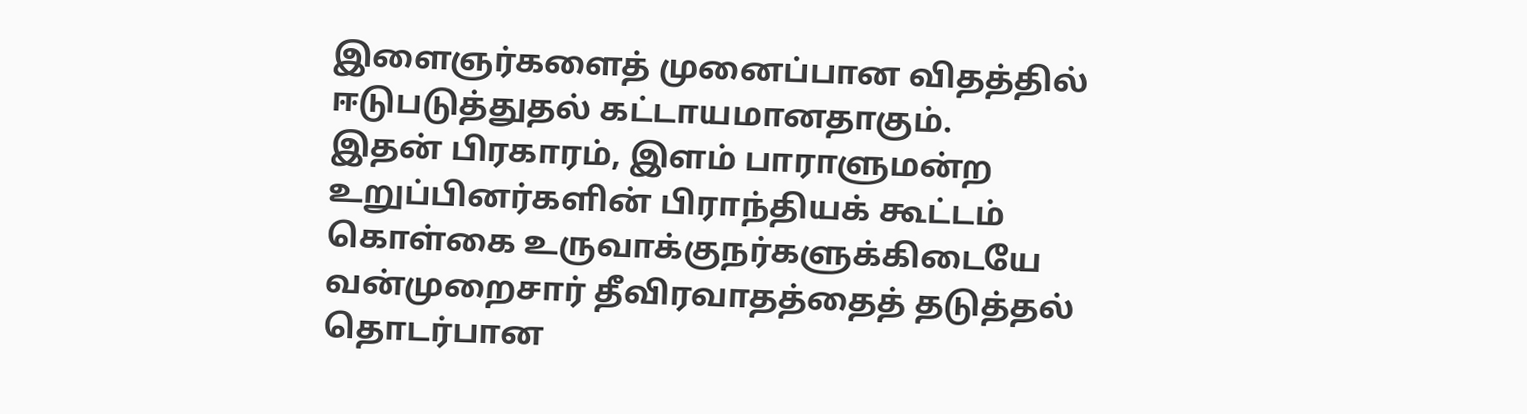இளைஞர்களைத் முனைப்பான விதத்தில் ஈடுபடுத்துதல் கட்டாயமானதாகும்.
இதன் பிரகாரம், இளம் பாராளுமன்ற உறுப்பினர்களின் பிராந்தியக் கூட்டம் கொள்கை உருவாக்குநர்களுக்கிடையே வன்முறைசார் தீவிரவாதத்தைத் தடுத்தல் தொடர்பான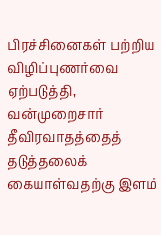பிரச்சினைகள் பற்றிய விழிப்புணர்வை ஏற்படுத்தி, வன்முறைசார் தீவிரவாதத்தைத் தடுத்தலைக் கையாள்வதற்கு இளம்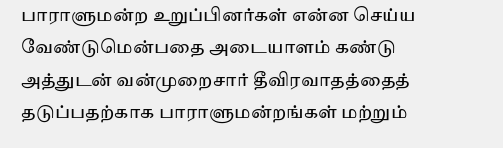பாராளுமன்ற உறுப்பினர்கள் என்ன செய்ய வேண்டுமென்பதை அடையாளம் கண்டு அத்துடன் வன்முறைசார் தீவிரவாதத்தைத் தடுப்பதற்காக பாராளுமன்றங்கள் மற்றும்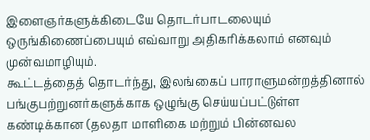இளைஞர்களுக்கிடையே தொடர்பாடலையும் ஒருங்கிணைப்பையும் எவ்வாறு அதிகரிக்கலாம் எனவும் முன்வமாழியும்.
கூட்டத்தைத் தொடர்ந்து, இலங்கைப் பாராளுமன்றத்தினால் பங்குபற்றுனர்களுக்காக ஒழுங்கு செய்யப்பட்டுள்ள கண்டிக்கான (தலதா மாளிகை மற்றும் பின்னவல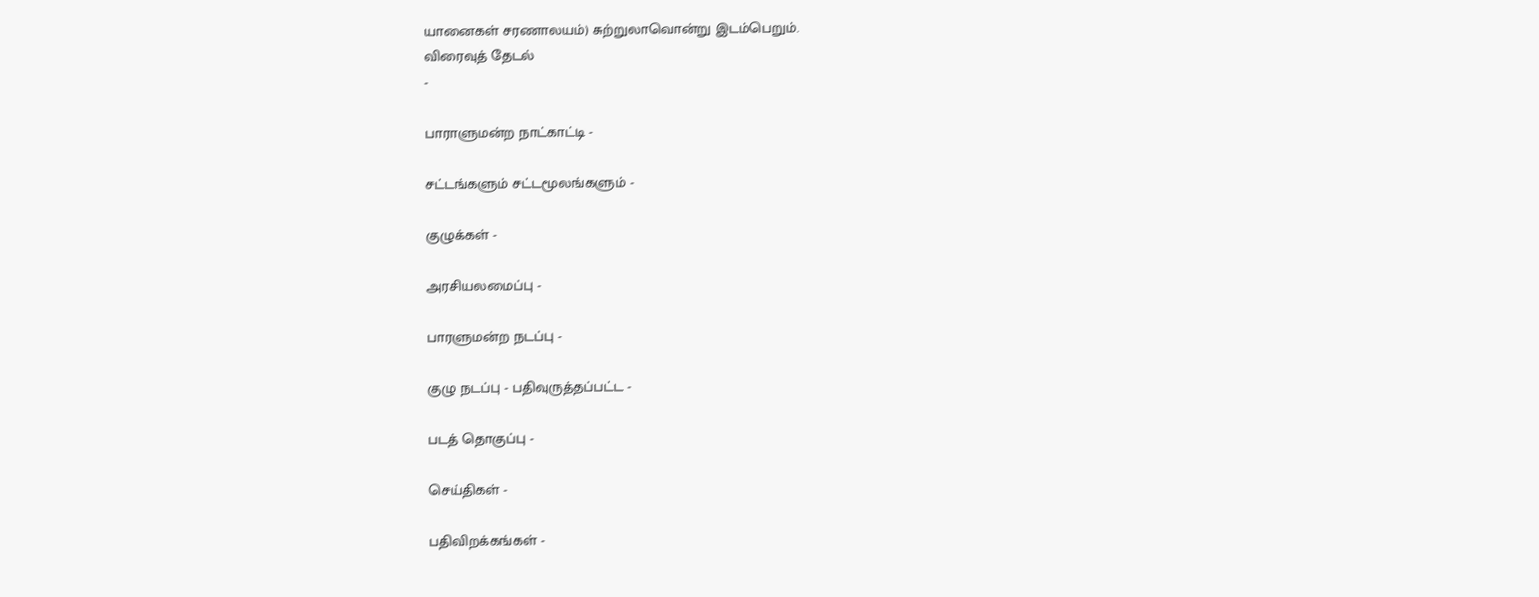யானைகள் சரணாலயம்) சுற்றுலாவொன்று இடம்பெறும்.
விரைவுத் தேடல்
-

பாராளுமன்ற நாட்காட்டி -

சட்டங்களும் சட்டமூலங்களும் -

குழுக்கள் -

அரசியலமைப்பு -

பாரளுமன்ற நடப்பு -

குழு நடப்பு - பதிவுருத்தப்பட்ட -

படத் தொகுப்பு -

செய்திகள் -

பதிவிறக்கங்கள் -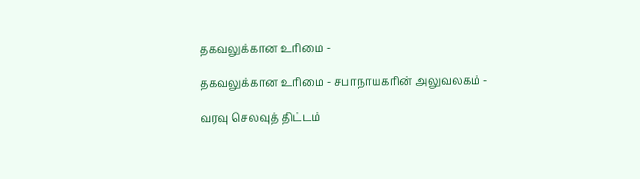தகவலுக்கான உரிமை -

தகவலுக்கான உரிமை - சபாநாயகரின் அலுவலகம் -

வரவு செலவுத் திட்டம்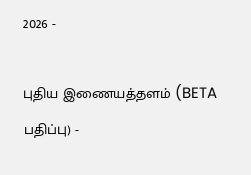2026 -

புதிய இணையத்தளம் (BETA பதிப்பு) -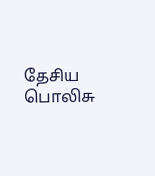தேசிய பொலிசு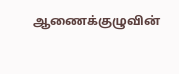ஆணைக்குழுவின்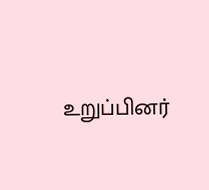உறுப்பினர்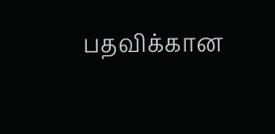பதவிக்கான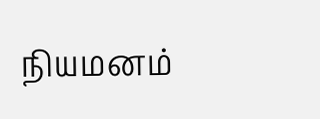நியமனம்